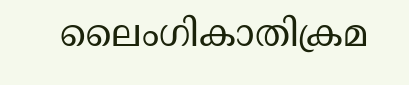ലൈംഗികാതിക്രമ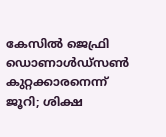കേസിൽ ജെഫ്രി ഡൊണാൾഡ്‌സൺ കുറ്റക്കാരനെന്ന് ജൂറി; ശിക്ഷ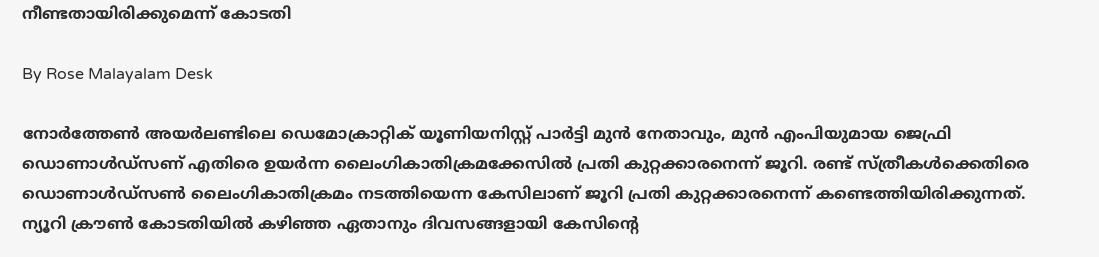നീണ്ടതായിരിക്കുമെന്ന് കോടതി

By Rose Malayalam Desk

നോര്‍ത്തേണ്‍ അയര്‍ലണ്ടിലെ ഡെമോക്രാറ്റിക് യൂണിയനിസ്റ്റ് പാര്‍ട്ടി മുന്‍ നേതാവും, മുന്‍ എംപിയുമായ ജെഫ്രി ഡൊണാള്‍ഡ്‌സണ് എതിരെ ഉയര്‍ന്ന ലൈംഗികാതിക്രമക്കേസില്‍ പ്രതി കുറ്റക്കാരനെന്ന് ജൂറി. രണ്ട് സ്ത്രീകള്‍ക്കെതിരെ ഡൊണാള്‍ഡ്‌സണ്‍ ലൈംഗികാതിക്രമം നടത്തിയെന്ന കേസിലാണ് ജൂറി പ്രതി കുറ്റക്കാരനെന്ന് കണ്ടെത്തിയിരിക്കുന്നത്. ന്യൂറി ക്രൗണ്‍ കോടതിയില്‍ കഴിഞ്ഞ ഏതാനും ദിവസങ്ങളായി കേസിന്റെ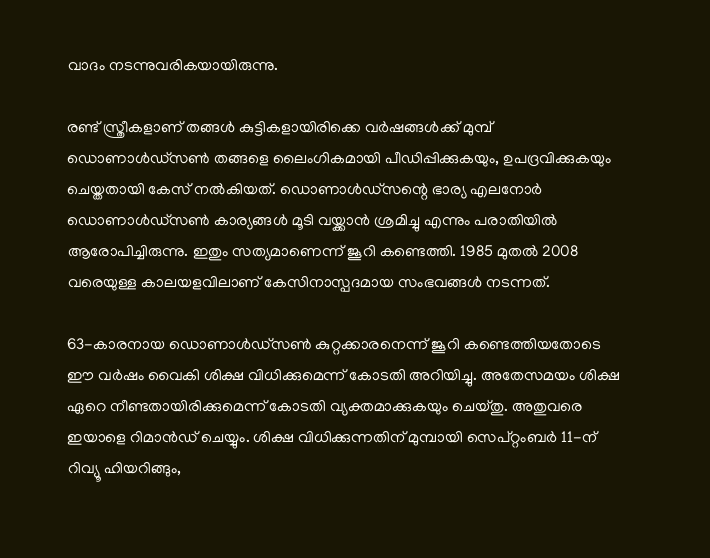വാദം നടന്നുവരികയായിരുന്നു.

രണ്ട് സ്ത്രീകളാണ് തങ്ങള്‍ കുട്ടികളായിരിക്കെ വര്‍ഷങ്ങള്‍ക്ക് മുമ്പ് ഡൊണാള്‍ഡ്‌സണ്‍ തങ്ങളെ ലൈംഗികമായി പീഡിപ്പിക്കുകയും, ഉപദ്രവിക്കുകയും ചെയ്തതായി കേസ് നല്‍കിയത്. ഡൊണാള്‍ഡ്‌സന്റെ ഭാര്യ എലനോര്‍ ഡൊണാള്‍ഡ്‌സണ്‍ കാര്യങ്ങള്‍ മൂടി വയ്ക്കാന്‍ ശ്രമിച്ചു എന്നും പരാതിയില്‍ ആരോപിച്ചിരുന്നു. ഇതും സത്യമാണെന്ന് ജൂറി കണ്ടെത്തി. 1985 മുതല്‍ 2008 വരെയുള്ള കാലയളവിലാണ് കേസിനാസ്പദമായ സംഭവങ്ങള്‍ നടന്നത്.

63-കാരനായ ഡൊണാള്‍ഡ്‌സണ്‍ കുറ്റക്കാരനെന്ന് ജൂറി കണ്ടെത്തിയതോടെ ഈ വര്‍ഷം വൈകി ശിക്ഷ വിധിക്കുമെന്ന് കോടതി അറിയിച്ചു. അതേസമയം ശിക്ഷ ഏറെ നീണ്ടതായിരിക്കുമെന്ന് കോടതി വ്യക്തമാക്കുകയും ചെയ്തു. അതുവരെ ഇയാളെ റിമാന്‍ഡ് ചെയ്യും. ശിക്ഷ വിധിക്കുന്നതിന് മുമ്പായി സെപ്റ്റംബര്‍ 11-ന് റിവ്യൂ ഹിയറിങ്ങും,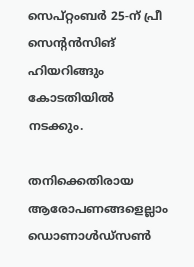സെപ്റ്റംബര്‍ 25-ന് പ്രീ സെന്റന്‍സിങ് ഹിയറിങ്ങും കോടതിയില്‍ നടക്കും.

തനിക്കെതിരായ ആരോപണങ്ങളെല്ലാം ഡൊണാള്‍ഡ്‌സണ്‍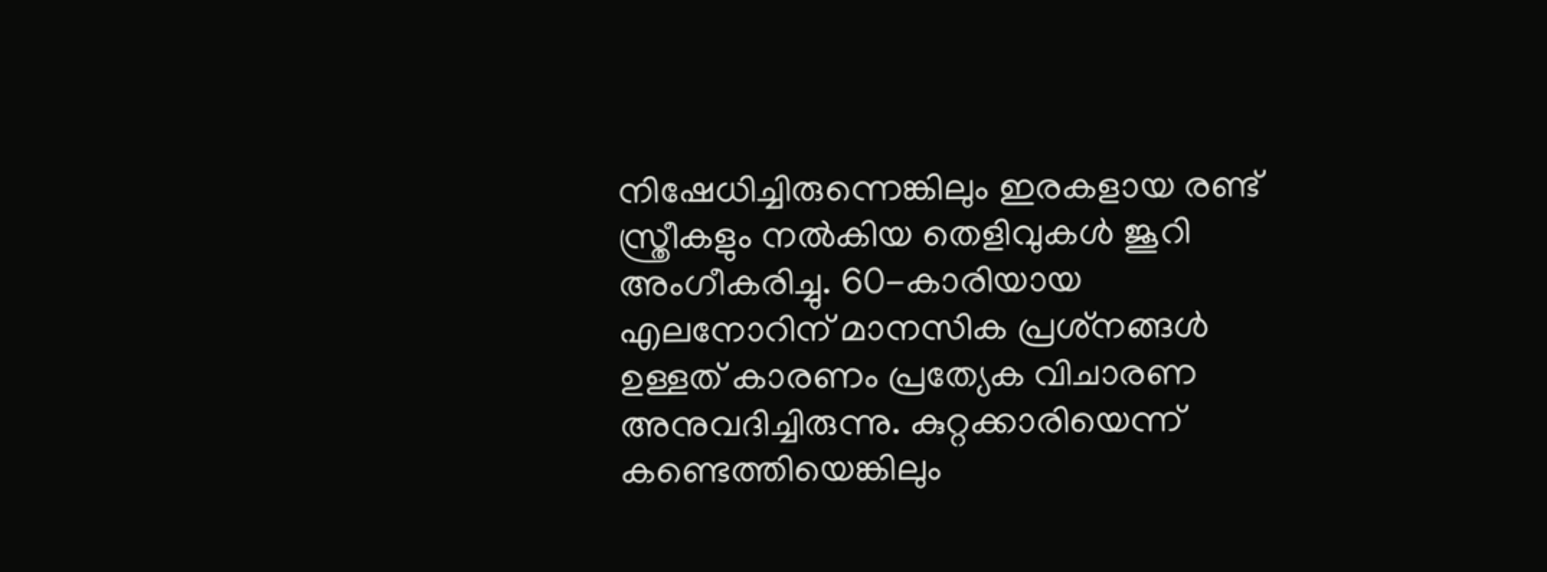നിഷേധിച്ചിരുന്നെങ്കിലും ഇരകളായ രണ്ട് സ്ത്രീകളും നല്‍കിയ തെളിവുകള്‍ ജൂറി അംഗീകരിച്ചു. 60-കാരിയായ എലനോറിന് മാനസിക പ്രശ്‌നങ്ങള്‍ ഉള്ളത് കാരണം പ്രത്യേക വിചാരണ അനുവദിച്ചിരുന്നു. കുറ്റക്കാരിയെന്ന് കണ്ടെത്തിയെങ്കിലും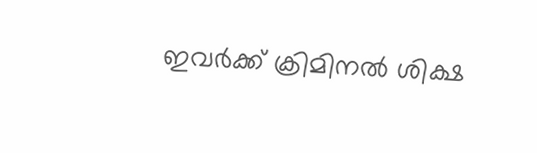ഇവര്‍ക്ക് ക്രിമിനല്‍ ശിക്ഷ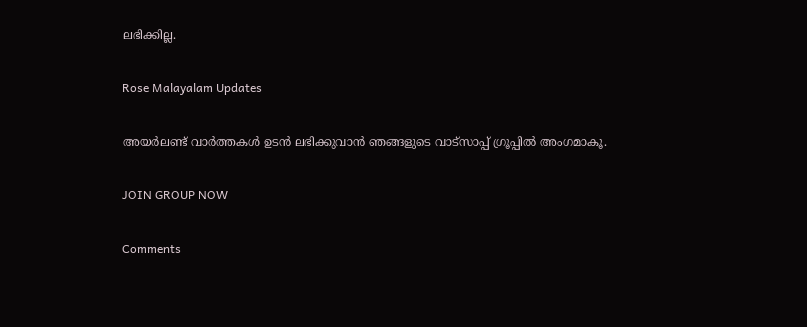ലഭിക്കില്ല.

Rose Malayalam Updates

അയർലണ്ട് വാർത്തകൾ ഉടൻ ലഭിക്കുവാൻ ഞങ്ങളുടെ വാട്സാപ്പ് ഗ്രൂപ്പിൽ അംഗമാകൂ.

JOIN GROUP NOW

Comments